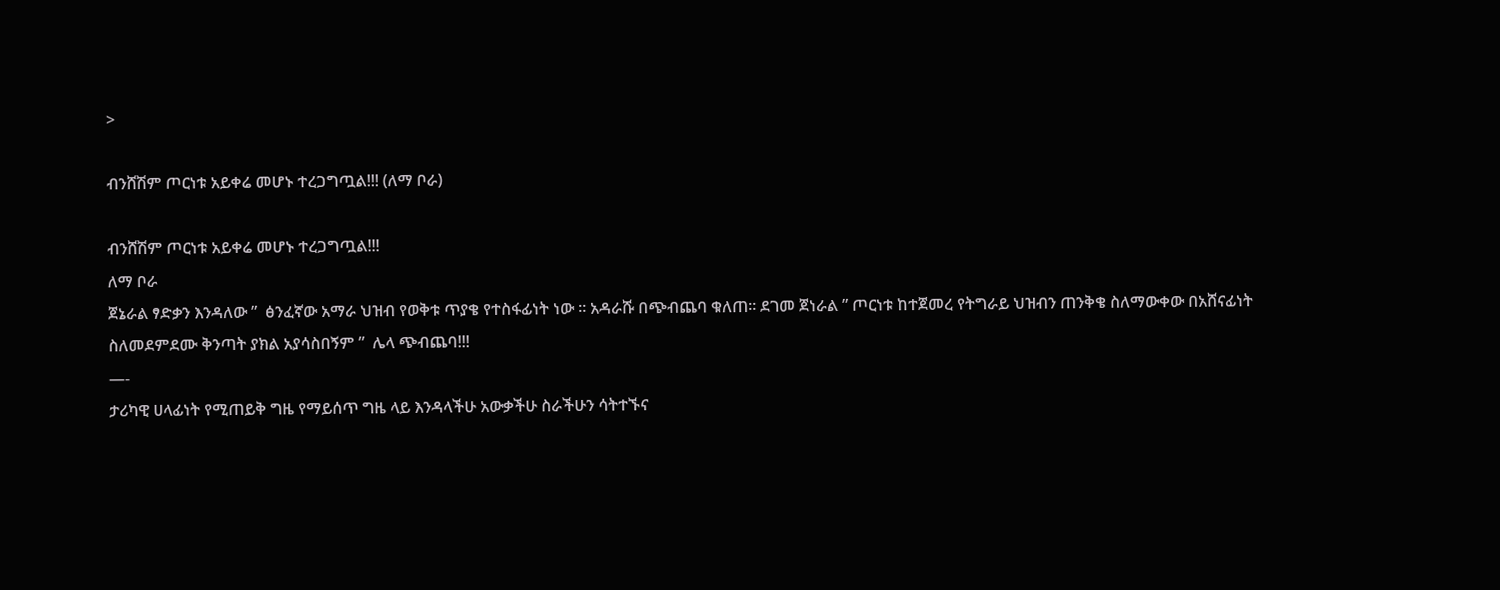>

ብንሸሽም ጦርነቱ አይቀሬ መሆኑ ተረጋግጧል!!! (ለማ ቦራ)

ብንሸሽም ጦርነቱ አይቀሬ መሆኑ ተረጋግጧል!!!
ለማ ቦራ
ጀኔራል ፃድቃን እንዳለው ”  ፅንፈኛው አማራ ህዝብ የወቅቱ ጥያቄ የተስፋፊነት ነው ። አዳራሹ በጭብጨባ ቁለጠ። ደገመ ጀነራል ” ጦርነቱ ከተጀመረ የትግራይ ህዝብን ጠንቅቄ ስለማውቀው በአሸናፊነት ስለመደምደሙ ቅንጣት ያክል አያሳስበኝም ”  ሌላ ጭብጨባ!!!
—-
ታሪካዊ ሀላፊነት የሚጠይቅ ግዜ የማይሰጥ ግዜ ላይ እንዳላችሁ አውቃችሁ ስራችሁን ሳትተኙና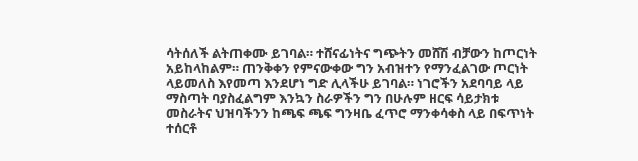ሳትሰለች ልትጠቀሙ ይገባል። ተሸናፊነትና ግጭትን መሸሽ ብቻውን ከጦርነት አይከላከልም። ጠንቅቀን የምናውቀው ግን አብዝተን የማንፈልገው ጦርነት ላይመለስ እየመጣ እንደሆነ ግድ ሊላችሁ ይገባል። ነገሮችን አደባባይ ላይ ማስጣት ባያስፈልግም እንኳን ስራዎችን ግን በሁሉም ዘርፍ ሳይታክቱ መስራትና ህዝባችንን ከጫፍ ጫፍ ግንዛቤ ፈጥሮ ማንቀሳቀስ ላይ በፍጥነት ተሰርቶ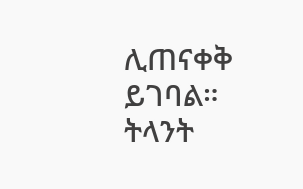ሊጠናቀቅ ይገባል።
ትላንት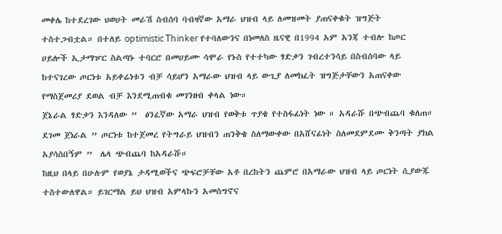መቀሌ ከተደረገው ህወሀት መራሽ ስብሰባ ባብዛኛው አማራ ህዝብ ላይ ለመዝመት ያጠናቀቁት ዝግጅት ተስተጋብቷል። በተለይ optimistic Thinker የተባለውንና በነመለስ ዜናዊ በ1994 አም አንጃ ተብሎ ከጦር ሀይሎች ኢታማዦር ስልጣኑ ተባርሮ በመሀይሙ ሳሞራ የኑስ የተተካው ፃድቃን ገብረተንሳይ በስብሰባው ላይ ከተናገረው ጦርነቱ አይቀሬነቱን ብቻ ሳይሆን አማራው ህዝብ ላይ ውጊያ ለመክፈት ዝግጅታቸውን አጠናቀው የማስጀመሪያ ደወል ብቻ እንደሚጠብቁ መገንዘብ ቀላል ነው።
ጀኔራል ፃድቃን እንዳለው ”  ፅንፈኛው አማራ ህዝብ የወቅቱ ጥያቄ የተስፋፊነት ነው ። አዳራሹ በጭብጨባ ቁለጠ። ደገመ ጀነራል ” ጦርነቱ ከተጀመረ የትግራይ ህዝብን ጠንቅቄ ስለማውቀው በአሸናፊነት ስለመደምደሙ ቅንጣት ያክል አያሳስበኝም ”  ሌላ ጭብጨባ ከአዳራሹ።
ከዚህ በላይ በሁሉም የወያኔ ታዳሚወችና ጭፍሮቻቸው አቶ በረከትን ጨምሮ በአማራው ህዝብ ላይ ጦርነት ሲያውጁ ተስተውለዋል። ይገርማል ይህ ህዝብ አምላኩን አመስግኖና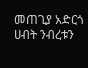መጠጊያ አድርጎ ሀብት ንብረቱን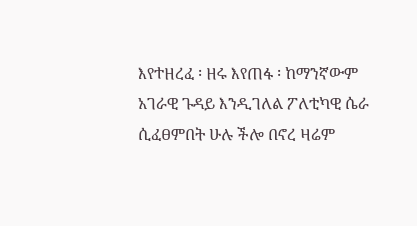እየተዘረፈ ፡ ዘሩ እየጠፋ ፡ ከማንኛውም አገራዊ ጉዳይ እንዲገለል ፖለቲካዊ ሴራ ሲፈፀምበት ሁሉ ችሎ በኖረ ዛሬም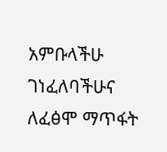አምቡላችሁ ገነፈለባችሁና ለፈፅሞ ማጥፋት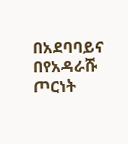በአደባባይና በየአዳራሹ ጦርነት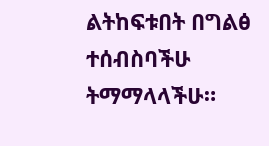ልትከፍቱበት በግልፅ ተሰብስባችሁ ትማማላላችሁ።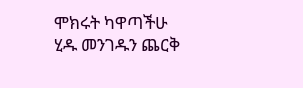ሞክሩት ካዋጣችሁ ሂዱ መንገዱን ጨርቅ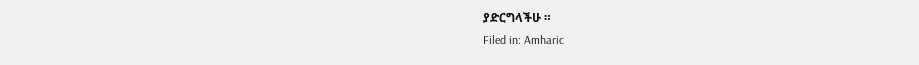ያድርግላችሁ ።
Filed in: Amharic